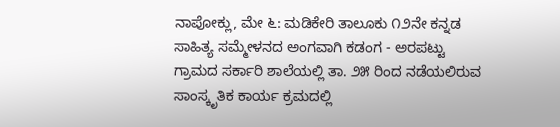ನಾಪೋಕ್ಲು, ಮೇ ೬: ಮಡಿಕೇರಿ ತಾಲೂಕು ೧೨ನೇ ಕನ್ನಡ ಸಾಹಿತ್ಯ ಸಮ್ಮೇಳನದ ಅಂಗವಾಗಿ ಕಡಂಗ - ಅರಪಟ್ಟು ಗ್ರಾಮದ ಸರ್ಕಾರಿ ಶಾಲೆಯಲ್ಲಿ ತಾ. ೨೫ ರಿಂದ ನಡೆಯಲಿರುವ ಸಾಂಸ್ಕೃತಿಕ ಕಾರ್ಯ ಕ್ರಮದಲ್ಲಿ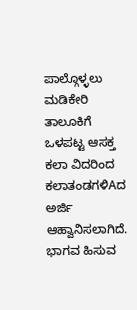ಪಾಲ್ಗೊಳ್ಳಲು ಮಡಿಕೇರಿ ತಾಲೂಕಿಗೆ ಒಳಪಟ್ಟ ಆಸಕ್ತ ಕಲಾ ವಿದರಿಂದ ಕಲಾತಂಡಗಳಿAದ ಅರ್ಜಿ ಆಹ್ವಾನಿಸಲಾಗಿದೆ. ಭಾಗವ ಹಿಸುವ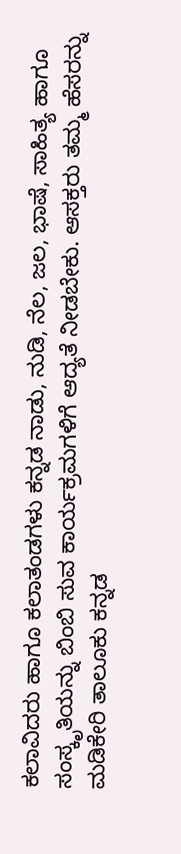ಕಲಾವಿದರು ಹಾಗೂ ಕಲಾತಂಡಗಳು ಕನ್ನಡ ನಾಡು, ನುಡಿ, ನೆಲ, ಜಲ, ಭಾಷೆ, ಸಾಹಿತ್ಯ ಹಾಗೂ ಸಂಸ್ಕೃತಿಯನ್ನು ಬಿಂಬಿ ಸುವ ಕಾರ್ಯಕ್ರಮಗಳಿಗೆ ಆದ್ಯತೆ ನೀಡಬೇಕು. ಆಸಕ್ತರು ತಮ್ಮ ಹೆಸರನ್ನು ಮಡಿಕೇರಿ ತಾಲೂಕು ಕನ್ನಡ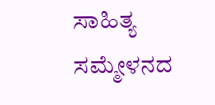ಸಾಹಿತ್ಯ ಸಮ್ಮೇಳನದ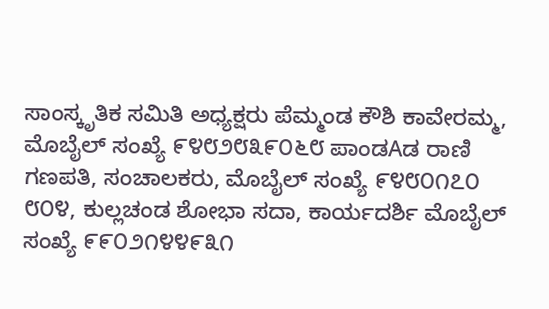ಸಾಂಸ್ಕೃತಿಕ ಸಮಿತಿ ಅಧ್ಯಕ್ಷರು ಪೆಮ್ಮಂಡ ಕೌಶಿ ಕಾವೇರಮ್ಮ, ಮೊಬೈಲ್ ಸಂಖ್ಯೆ ೯೪೮೨೮೩೯೦೬೮ ಪಾಂಡAಡ ರಾಣಿ ಗಣಪತಿ, ಸಂಚಾಲಕರು, ಮೊಬೈಲ್ ಸಂಖ್ಯೆ ೯೪೮೦೧೭೦ ೮೦೪, ಕುಲ್ಲಚಂಡ ಶೋಭಾ ಸದಾ, ಕಾರ್ಯದರ್ಶಿ ಮೊಬೈಲ್ ಸಂಖ್ಯೆ ೯೯೦೨೧೪೪೯೩೧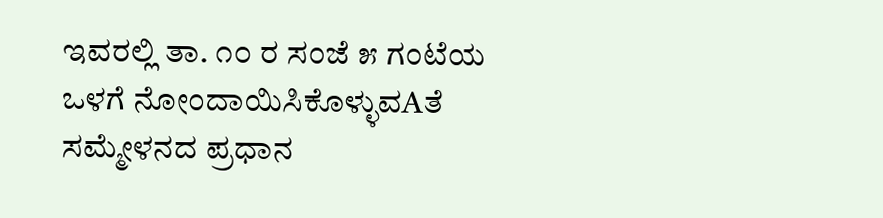ಇವರಲ್ಲಿ ತಾ. ೧೦ ರ ಸಂಜೆ ೫ ಗಂಟೆಯ ಒಳಗೆ ನೋಂದಾಯಿಸಿಕೊಳ್ಳುವAತೆ ಸಮ್ಮೇಳನದ ಪ್ರಧಾನ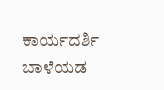ಕಾರ್ಯದರ್ಶಿ ಬಾಳೆಯಡ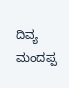ದಿವ್ಯ ಮಂದಪ್ಪ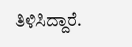ತಿಳಿಸಿದ್ದಾರೆ.